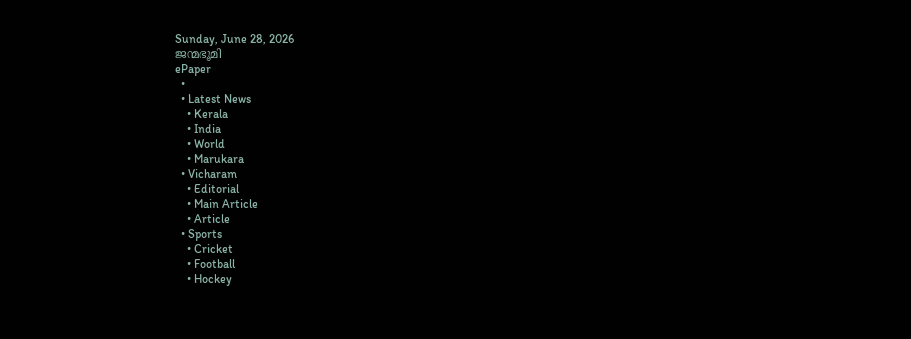Sunday, June 28, 2026
ജന്മഭൂമി
ePaper
  •
  • Latest News
    • Kerala
    • India
    • World
    • Marukara
  • Vicharam
    • Editorial
    • Main Article
    • Article
  • Sports
    • Cricket
    • Football
    • Hockey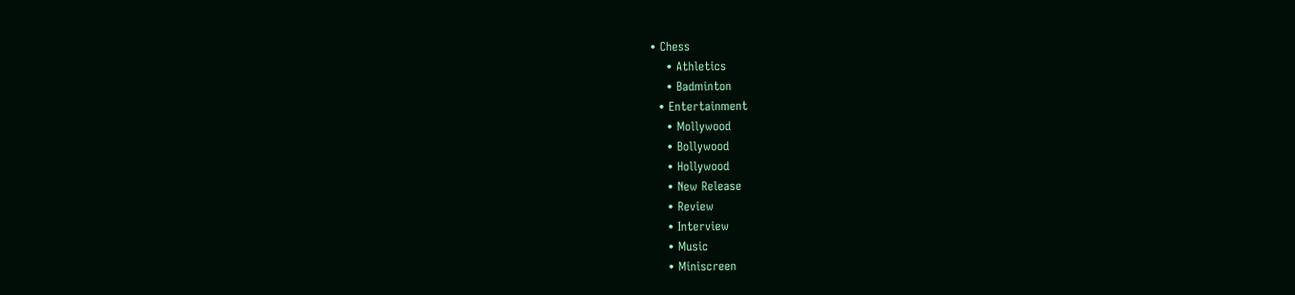• Chess
    • Athletics
    • Badminton
  • Entertainment
    • Mollywood
    • Bollywood
    • Hollywood
    • New Release
    • Review
    • Interview
    • Music
    • Miniscreen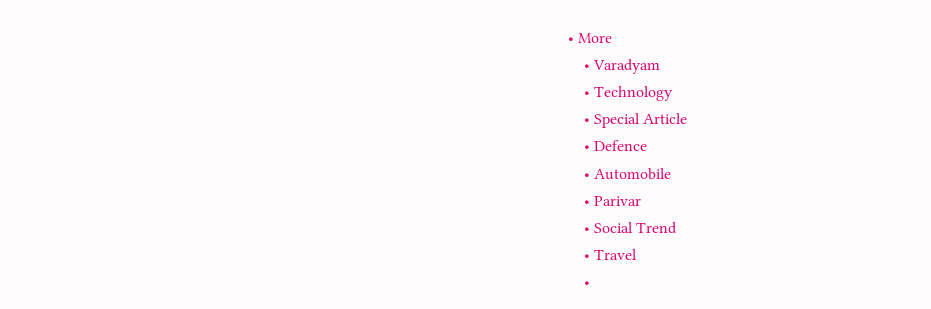• More
    • Varadyam
    • Technology
    • Special Article
    • Defence
    • Automobile
    • Parivar
    • Social Trend
    • Travel
    •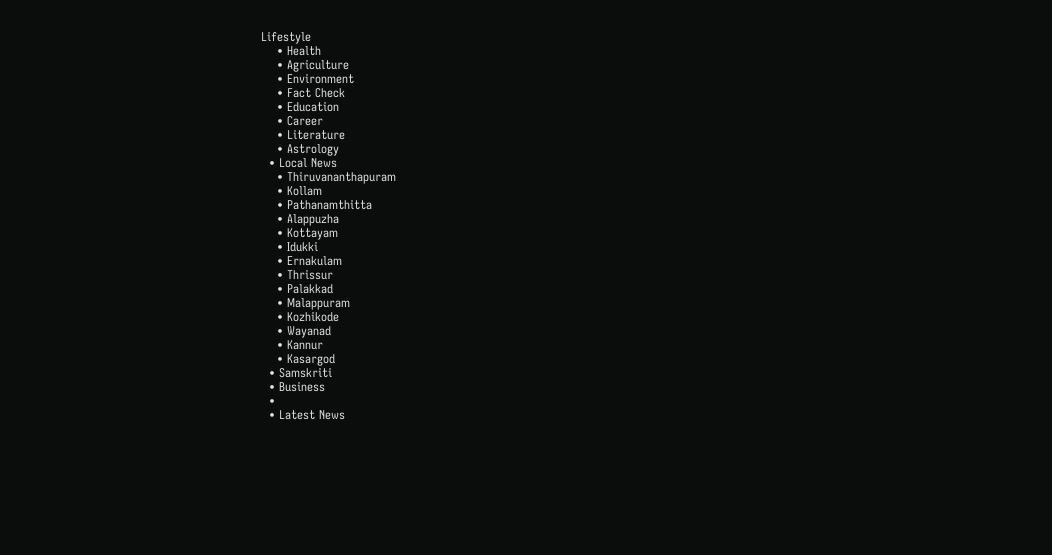Lifestyle
    • Health
    • Agriculture
    • Environment
    • Fact Check
    • Education
    • Career
    • Literature
    • Astrology
  • Local News
    • Thiruvananthapuram
    • Kollam
    • Pathanamthitta
    • Alappuzha
    • Kottayam
    • Idukki
    • Ernakulam
    • Thrissur
    • Palakkad
    • Malappuram
    • Kozhikode
    • Wayanad
    • Kannur
    • Kasargod
  • Samskriti
  • Business
  •
  • Latest News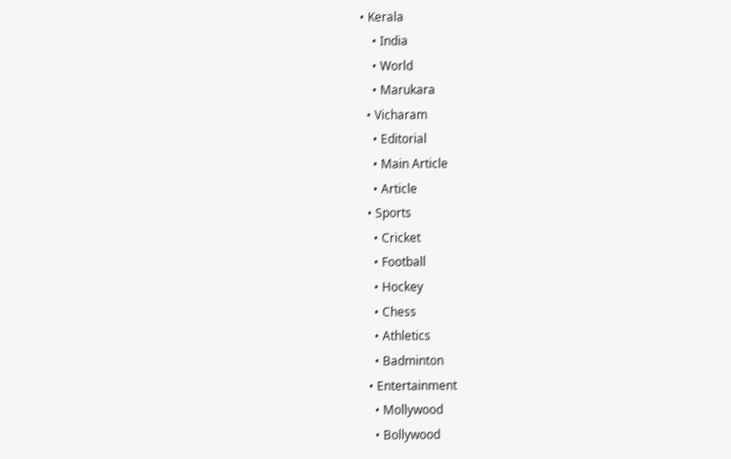• Kerala
    • India
    • World
    • Marukara
  • Vicharam
    • Editorial
    • Main Article
    • Article
  • Sports
    • Cricket
    • Football
    • Hockey
    • Chess
    • Athletics
    • Badminton
  • Entertainment
    • Mollywood
    • Bollywood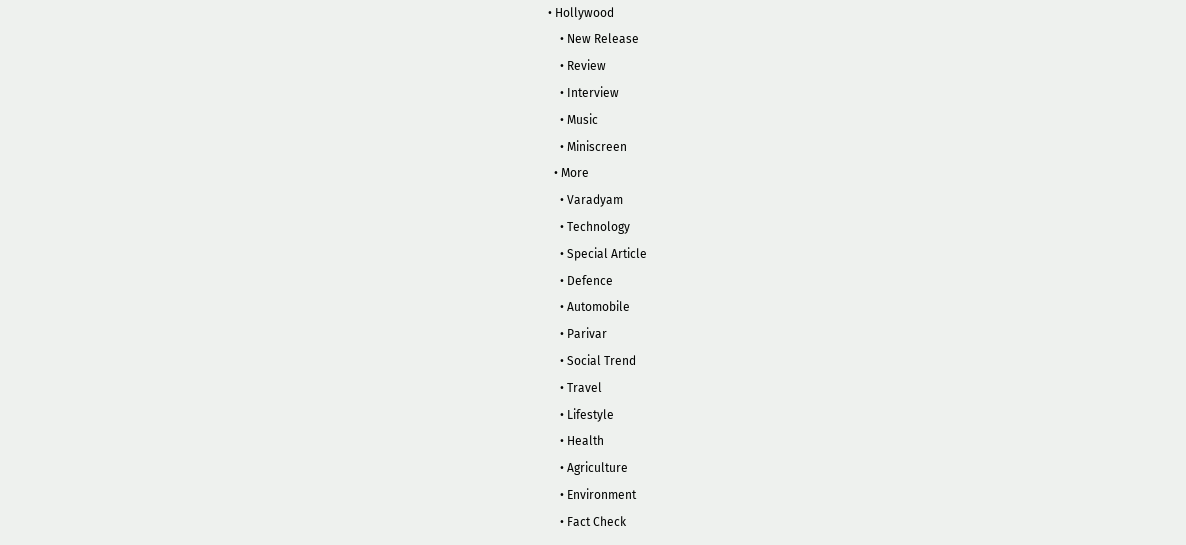• Hollywood
    • New Release
    • Review
    • Interview
    • Music
    • Miniscreen
  • More
    • Varadyam
    • Technology
    • Special Article
    • Defence
    • Automobile
    • Parivar
    • Social Trend
    • Travel
    • Lifestyle
    • Health
    • Agriculture
    • Environment
    • Fact Check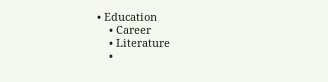• Education
    • Career
    • Literature
    •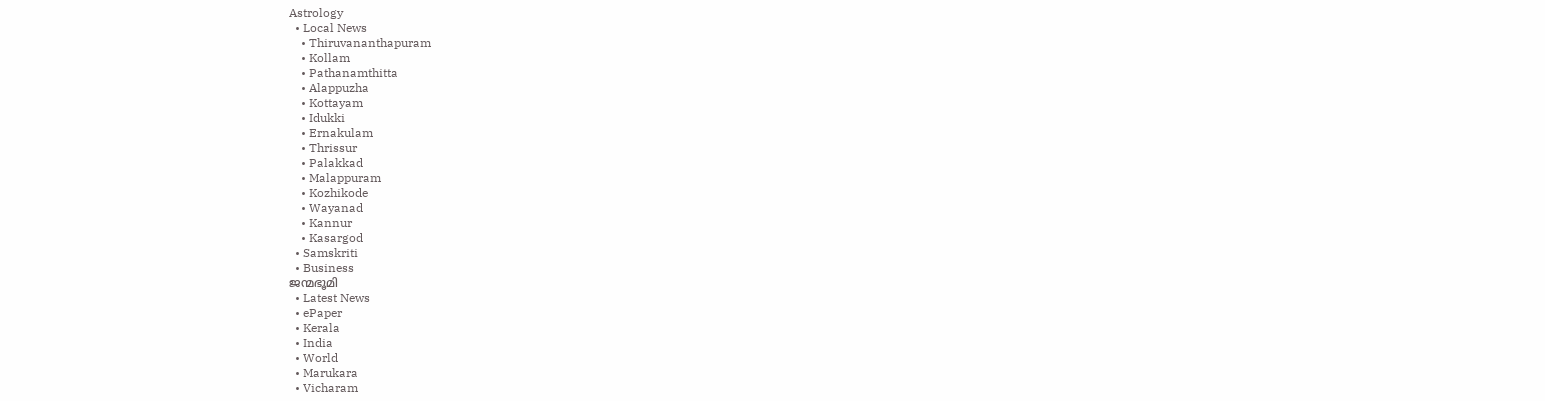Astrology
  • Local News
    • Thiruvananthapuram
    • Kollam
    • Pathanamthitta
    • Alappuzha
    • Kottayam
    • Idukki
    • Ernakulam
    • Thrissur
    • Palakkad
    • Malappuram
    • Kozhikode
    • Wayanad
    • Kannur
    • Kasargod
  • Samskriti
  • Business
ജന്മഭൂമി
  • Latest News
  • ePaper
  • Kerala
  • India
  • World
  • Marukara
  • Vicharam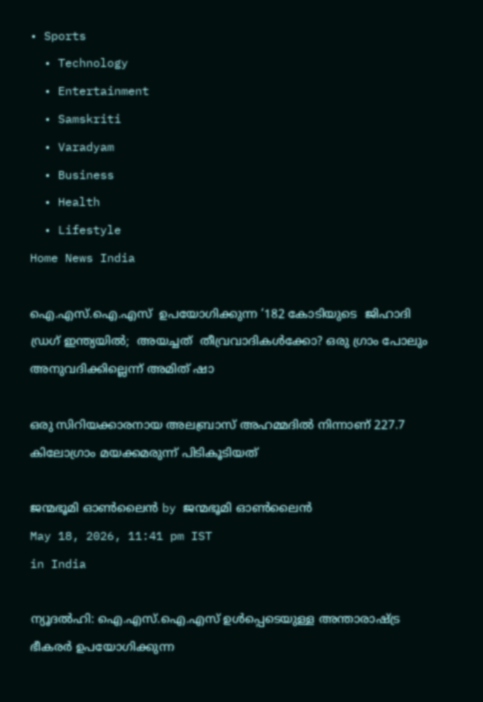• Sports
  • Technology
  • Entertainment
  • Samskriti
  • Varadyam
  • Business
  • Health
  • Lifestyle
Home News India

ഐ.എസ്.ഐ.എസ്  ഉപയോഗിക്കുന്ന ‘182 കോടിയുടെ  ജിഹാദി ഡ്രഗ് ഇന്ത്യയില്‍;  അയച്ചത്  തീവ്രവാദികള്‍ക്കോ? ഒരു ഗ്രാം പോലും  അനുവദിക്കില്ലെന്ന് അമിത് ഷാ

ഒരു സിറിയക്കാരനായ അലബ്രാസ് അഹമ്മദില്‍ നിന്നാണ് 227.7 കിലോഗ്രാം മയക്കമരുന്ന് പിടികൂടിയത്

ജന്മഭൂമി ഓണ്‍ലൈന്‍ by ജന്മഭൂമി ഓണ്‍ലൈന്‍
May 18, 2026, 11:41 pm IST
in India

ന്യൂദല്‍ഹി: ഐ.എസ്.ഐ.എസ് ഉള്‍പ്പെടെയുള്ള അന്താരാഷ്‌ട്ര ഭീകരര്‍ ഉപയോഗിക്കുന്ന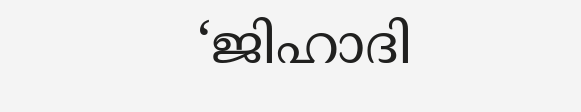‘ജിഹാദി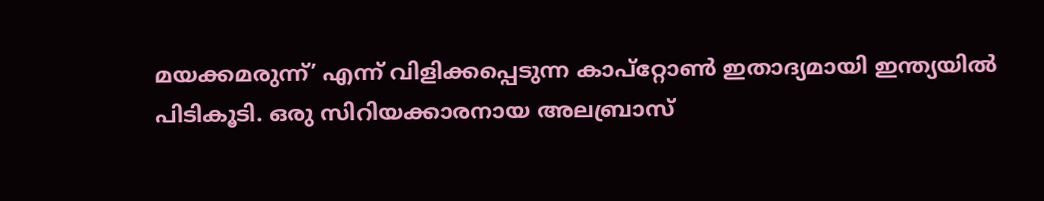മയക്കമരുന്ന്’ എന്ന് വിളിക്കപ്പെടുന്ന കാപ്റ്റോണ്‍ ഇതാദ്യമായി ഇന്ത്യയില്‍ പിടികൂടി. ഒരു സിറിയക്കാരനായ അലബ്രാസ്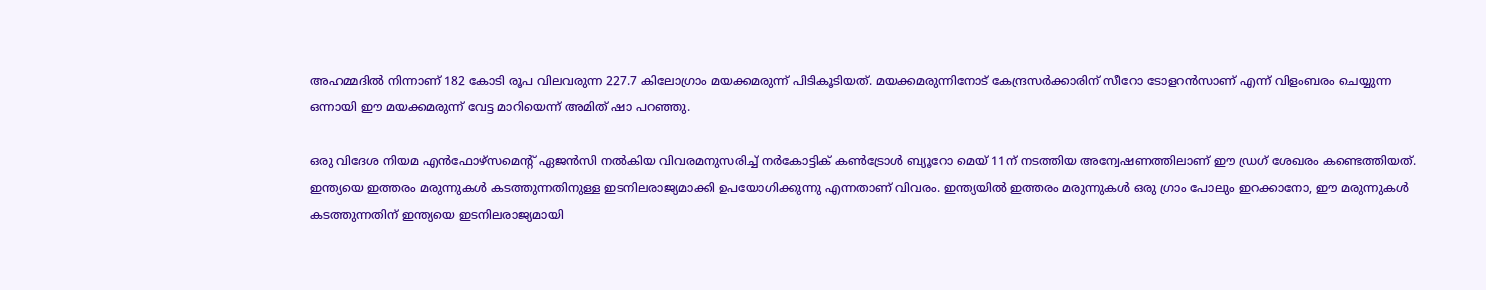അഹമ്മദില്‍ നിന്നാണ് 182 കോടി രൂപ വിലവരുന്ന 227.7 കിലോഗ്രാം മയക്കമരുന്ന് പിടികൂടിയത്. മയക്കമരുന്നിനോട് കേന്ദ്രസര്‍ക്കാരിന് സീറോ ടോളറന്‍സാണ് എന്ന് വിളംബരം ചെയ്യുന്ന ഒന്നായി ഈ മയക്കമരുന്ന് വേട്ട മാറിയെന്ന് അമിത് ഷാ പറഞ്ഞു.

ഒരു വിദേശ നിയമ എന്‍ഫോഴ്സമെന്‍റ് ഏജന്‍സി നല്‍കിയ വിവരമനുസരിച്ച് നര്‍കോട്ടിക് കണ്‍ട്രോള്‍ ബ്യൂറോ മെയ് 11ന് നടത്തിയ അന്വേഷണത്തിലാണ് ഈ ഡ്രഗ് ശേഖരം കണ്ടെത്തിയത്. ഇന്ത്യയെ ഇത്തരം മരുന്നുകള്‍ കടത്തുന്നതിനുള്ള ഇടനിലരാജ്യമാക്കി ഉപയോഗിക്കുന്നു എന്നതാണ് വിവരം. ഇന്ത്യയില്‍ ഇത്തരം മരുന്നുകള്‍ ഒരു ഗ്രാം പോലും ഇറക്കാനോ, ഈ മരുന്നുകള്‍ കടത്തുന്നതിന് ഇന്ത്യയെ ഇടനിലരാജ്യമായി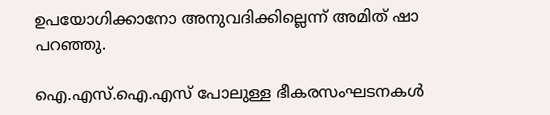ഉപയോഗിക്കാനോ അനുവദിക്കില്ലെന്ന് അമിത് ഷാ പറഞ്ഞു.

ഐ.എസ്.ഐ.എസ് പോലുള്ള ഭീകരസംഘടനകള്‍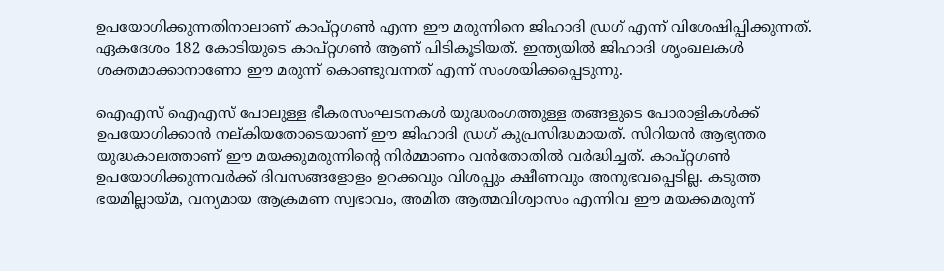ഉപയോഗിക്കുന്നതിനാലാണ് കാപ്റ്റഗണ്‍ എന്ന ഈ മരുന്നിനെ ജിഹാദി ഡ്രഗ് എന്ന് വിശേഷിപ്പിക്കുന്നത്. ഏകദേശം 182 കോടിയുടെ കാപ്റ്റഗണ്‍ ആണ് പിടികൂടിയത്. ഇന്ത്യയില്‍ ജിഹാദി ശൃംഖലകള്‍ ശക്തമാക്കാനാണോ ഈ മരുന്ന് കൊണ്ടുവന്നത് എന്ന് സംശയിക്കപ്പെടുന്നു.

ഐഎസ് ഐഎസ് പോലുള്ള ഭീകരസംഘടനകള്‍ യുദ്ധരംഗത്തുള്ള തങ്ങളുടെ പോരാളികള്‍ക്ക് ഉപയോഗിക്കാന്‍ നല്കിയതോടെയാണ് ഈ ജിഹാദി ഡ്രഗ് കുപ്രസിദ്ധമായത്. സിറിയന്‍ ആഭ്യന്തര യുദ്ധകാലത്താണ് ഈ മയക്കുമരുന്നിന്റെ നിര്‍മ്മാണം വന്‍തോതില്‍ വര്‍ദ്ധിച്ചത്. കാപ്റ്റഗണ്‍ ഉപയോഗിക്കുന്നവര്‍ക്ക് ദിവസങ്ങളോളം ഉറക്കവും വിശപ്പും ക്ഷീണവും അനുഭവപ്പെടില്ല. കടുത്ത ഭയമില്ലായ്‌മ, വന്യമായ ആക്രമണ സ്വഭാവം, അമിത ആത്മവിശ്വാസം എന്നിവ ഈ മയക്കമരുന്ന്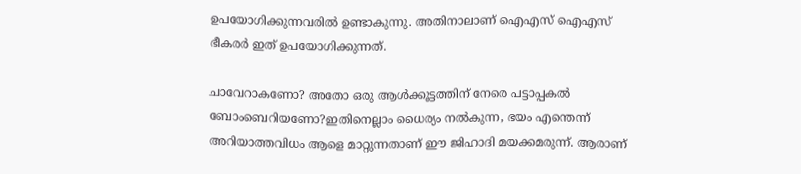ഉപയോഗിക്കുന്നവരില്‍ ഉണ്ടാകുന്നു. അതിനാലാണ് ഐഎസ് ഐഎസ് ഭീകരര്‍ ഇത് ഉപയോഗിക്കുന്നത്.

ചാവേറാകണോ? അതോ ഒരു ആള്‍ക്കൂട്ടത്തിന് നേരെ പട്ടാപ്പകല്‍ ബോംബെറിയണോ?ഇതിനെല്ലാം ധൈര്യം നല്‍കുന്ന, ഭയം എന്തെന്ന് അറിയാത്തവിധം ആളെ മാറ്റുന്നതാണ് ഈ ജിഹാദി മയക്കമരുന്ന്. ആരാണ്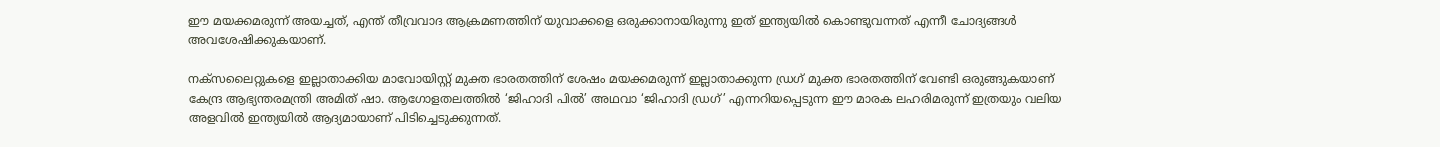ഈ മയക്കമരുന്ന് അയച്ചത്, എന്ത് തീവ്രവാദ ആക്രമണത്തിന് യുവാക്കളെ ഒരുക്കാനായിരുന്നു ഇത് ഇന്ത്യയില്‍ കൊണ്ടുവന്നത് എന്നീ ചോദ്യങ്ങള്‍ അവശേഷിക്കുകയാണ്.

നക്സലൈറ്റുകളെ ഇല്ലാതാക്കിയ മാവോയിസ്റ്റ് മുക്ത ഭാരതത്തിന് ശേഷം മയക്കമരുന്ന് ഇല്ലാതാക്കുന്ന ഡ്രഗ് മുക്ത ഭാരതത്തിന് വേണ്ടി ഒരുങ്ങുകയാണ് കേന്ദ്ര ആഭ്യന്തരമന്ത്രി അമിത് ഷാ. ആഗോളതലത്തില്‍ ‘ജിഹാദി പില്‍’ അഥവാ ‘ജിഹാദി ഡ്രഗ്’ എന്നറിയപ്പെടുന്ന ഈ മാരക ലഹരിമരുന്ന് ഇത്രയും വലിയ അളവില്‍ ഇന്ത്യയില്‍ ആദ്യമായാണ് പിടിച്ചെടുക്കുന്നത്.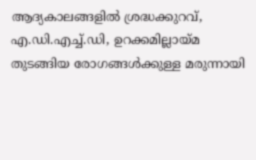ആദ്യകാലങ്ങളില്‍ ശ്രദ്ധക്കുറവ്, എ.ഡി.എച്ച്‌.ഡി, ഉറക്കമില്ലായ്‌മ തുടങ്ങിയ രോഗങ്ങള്‍ക്കുള്ള മരുന്നായി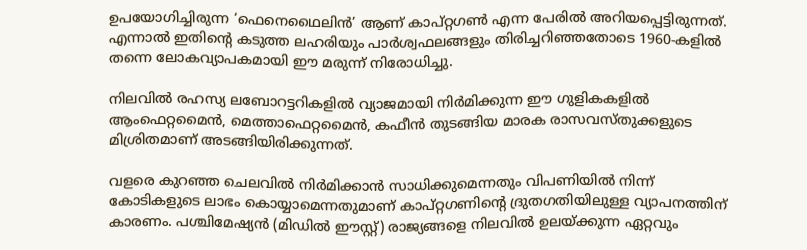ഉപയോഗിച്ചിരുന്ന ‘ഫെനെഥൈലിന്‍’ ആണ് കാപ്റ്റഗണ്‍ എന്ന പേരില്‍ അറിയപ്പെട്ടിരുന്നത്. എന്നാല്‍ ഇതിന്റെ കടുത്ത ലഹരിയും പാര്‍ശ്വഫലങ്ങളും തിരിച്ചറിഞ്ഞതോടെ 1960-കളില്‍ തന്നെ ലോകവ്യാപകമായി ഈ മരുന്ന് നിരോധിച്ചു.

നിലവില്‍ രഹസ്യ ലബോറട്ടറികളില്‍ വ്യാജമായി നിര്‍മിക്കുന്ന ഈ ഗുളികകളില്‍ ആംഫെറ്റമൈന്‍, മെത്താഫെറ്റമൈന്‍, കഫീന്‍ തുടങ്ങിയ മാരക രാസവസ്തുക്കളുടെ മിശ്രിതമാണ് അടങ്ങിയിരിക്കുന്നത്.

വളരെ കുറഞ്ഞ ചെലവില്‍ നിര്‍മിക്കാന്‍ സാധിക്കുമെന്നതും വിപണിയില്‍ നിന്ന് കോടികളുടെ ലാഭം കൊയ്യാമെന്നതുമാണ് കാപ്റ്റഗണിന്റെ ദ്രുതഗതിയിലുള്ള വ്യാപനത്തിന് കാരണം. പശ്ചിമേഷ്യന്‍ (മിഡില്‍ ഈസ്റ്റ്) രാജ്യങ്ങളെ നിലവില്‍ ഉലയ്‌ക്കുന്ന ഏറ്റവും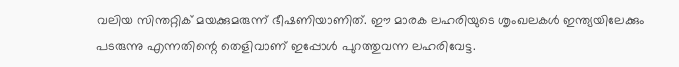വലിയ സിന്തറ്റിക് മയക്കുമരുന്ന് ഭീഷണിയാണിത്. ഈ മാരക ലഹരിയുടെ ശൃംഖലകള്‍ ഇന്ത്യയിലേക്കും പടരുന്നു എന്നതിന്റെ തെളിവാണ് ഇപ്പോള്‍ പുറത്തുവന്ന ലഹരിവേട്ട.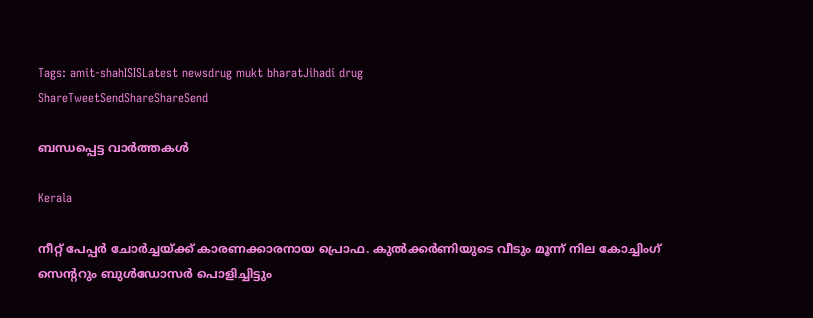Tags: amit-shahISISLatest newsdrug mukt bharatJihadi drug
ShareTweetSendShareShareSend

ബന്ധപ്പെട്ട വാര്‍ത്തകള്‍

Kerala

നീറ്റ് പേപ്പര്‍ ചോര്‍ച്ചയ്‌ക്ക് കാരണക്കാരനായ പ്രൊഫ. കുല്‍ക്കര്‍ണിയുടെ വീടും മൂന്ന് നില കോച്ചിംഗ് സെ‍ന്‍ററും ബുള്‍ഡോസര്‍ പൊളിച്ചിട്ടും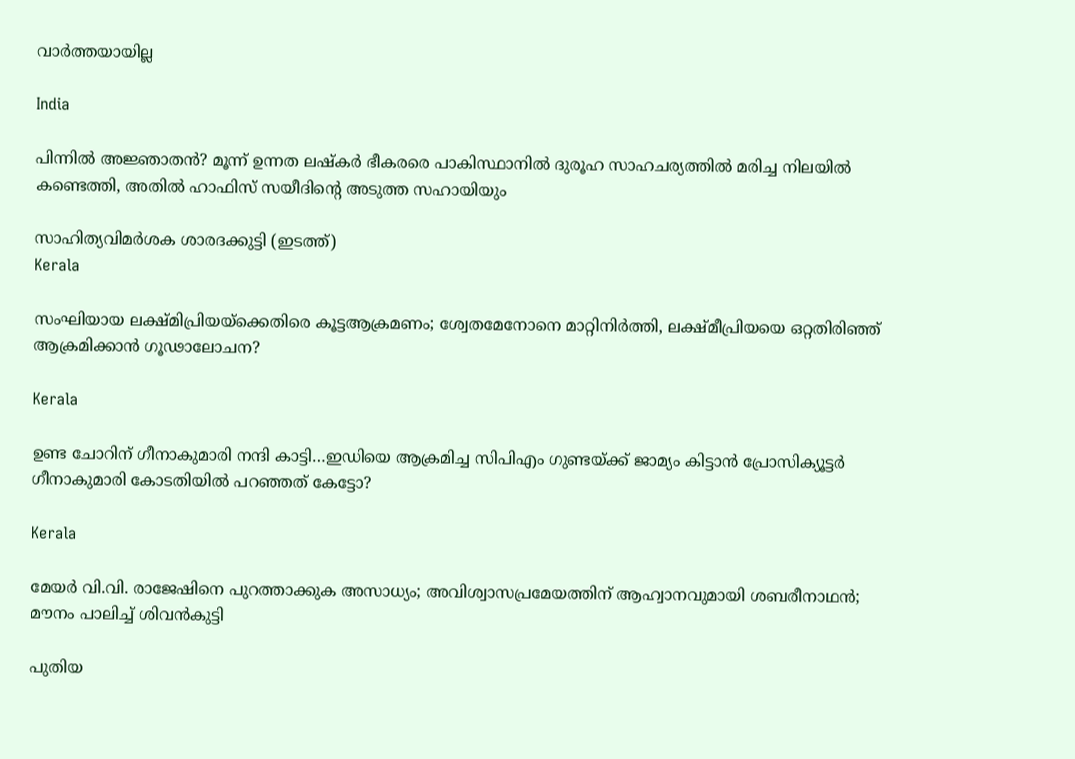വാര്‍ത്തയായില്ല

India

പിന്നില്‍ അജ്ഞാതന്‍? മൂന്ന് ഉന്നത ലഷ്‌കർ ഭീകരരെ പാകിസ്ഥാനിൽ ദുരൂഹ സാഹചര്യത്തിൽ മരിച്ച നിലയിൽ കണ്ടെത്തി, അതിൽ ഹാഫിസ് സയീദിന്റെ അടുത്ത സഹായിയും

സാഹിത്യവിമര്‍ശക ശാരദക്കുട്ടി (ഇടത്ത്)
Kerala

സംഘിയായ ലക്ഷ്മിപ്രിയയ്‌ക്കെതിരെ കൂട്ടആക്രമണം; ശ്വേതമേനോനെ മാറ്റിനിര്‍ത്തി, ലക്ഷ്മീപ്രിയയെ ഒറ്റതിരിഞ്ഞ് ആക്രമിക്കാന്‍ ഗൂഢാലോചന?

Kerala

ഉണ്ട ചോറിന് ഗീനാകുമാരി നന്ദി കാട്ടി…ഇഡിയെ ആക്രമിച്ച സിപിഎം ഗുണ്ടയ്‌ക്ക് ജാമ്യം കിട്ടാന്‍ പ്രോസിക്യൂട്ടര്‍ ഗീനാകുമാരി കോടതിയില്‍ പറഞ്ഞത് കേട്ടോ?

Kerala

മേയര്‍ വി.വി. രാജേഷിനെ പുറത്താക്കുക അസാധ്യം; അവിശ്വാസപ്രമേയത്തിന് ആഹ്വാനവുമായി ശബരീനാഥന്‍; മൗനം പാലിച്ച് ശിവന്‍കുട്ടി

പുതിയ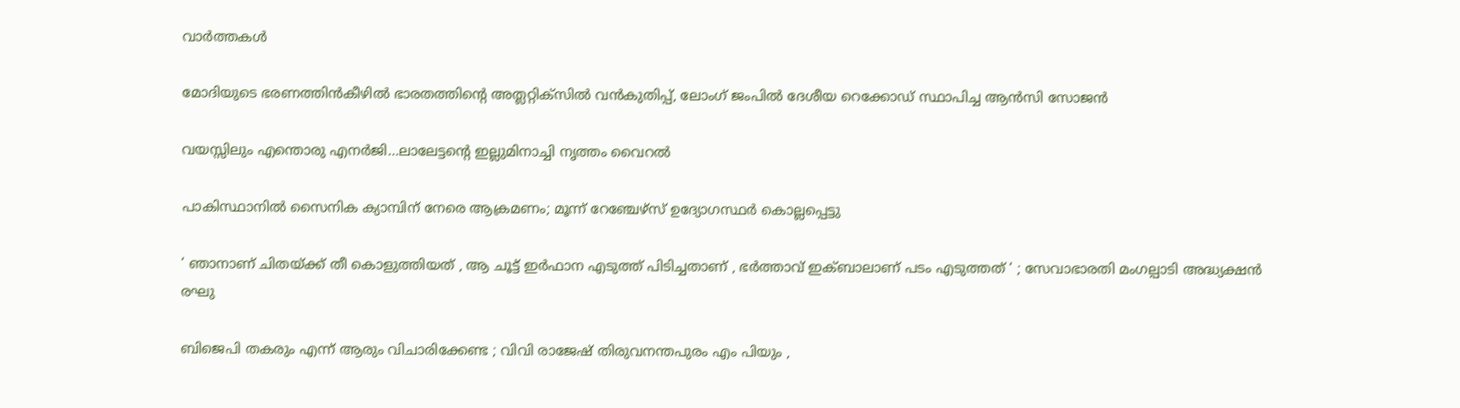വാര്‍ത്തകള്‍

മോദിയുടെ ഭരണത്തിന്‍കീഴില്‍ ഭാരതത്തിന്റെ അത്ലറ്റിക്സില്‍ വന്‍കുതിപ്പ്, ലോംഗ് ജംപില്‍ ദേശീയ റെക്കോഡ് സ്ഥാപിച്ച ആന്‍സി സോജന്‍

വയസ്സിലും എന്തൊരു എനര്‍ജി…ലാലേട്ടന്റെ ഇല്ലുമിനാച്ചി നൃത്തം വൈറല്‍

പാകിസ്ഥാനിൽ സൈനിക ക്യാമ്പിന് നേരെ ആക്രമണം; മൂന്ന് റേഞ്ചേഴ്‌സ് ഉദ്യോഗസ്ഥര്‍ കൊല്ലപ്പെട്ടു

‘ ഞാനാണ് ചിതയ്‌ക്ക് തീ കൊളുത്തിയത് , ആ ചൂട്ട് ഇർഫാന എടുത്ത് പിടിച്ചതാണ് , ഭർത്താവ് ഇക്ബാലാണ് പടം എടുത്തത് ‘ ; സേവാഭാരതി മംഗല്പാടി അദ്ധ്യക്ഷൻ രഘു

ബിജെപി തകരും എന്ന് ആരും വിചാരിക്കേണ്ട ; വിവി രാജേഷ് തിരുവനന്തപുരം എം പിയും ,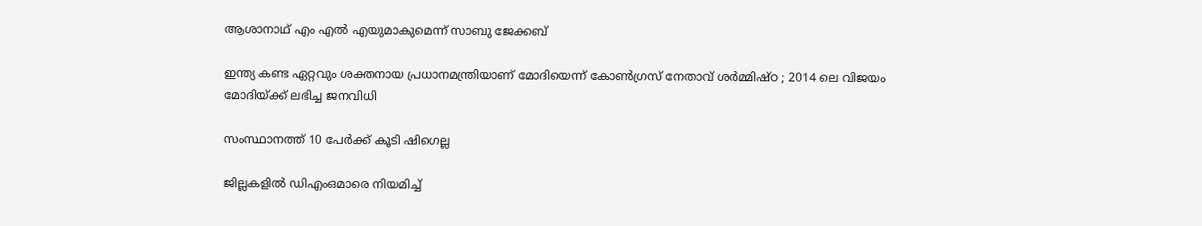ആശാനാഥ് എം എൽ എയുമാകുമെന്ന് സാബു ജേക്കബ്

ഇന്ത്യ കണ്ട ഏറ്റവും ശക്തനായ പ്രധാനമന്ത്രിയാണ് മോദിയെന്ന് കോൺഗ്രസ് നേതാവ് ശർമ്മിഷ്ഠ ; 2014 ലെ വിജയം മോദിയ്‌ക്ക് ലഭിച്ച ജനവിധി

സംസ്ഥാനത്ത് 10 പേര്‍ക്ക് കൂടി ഷിഗെല്ല

ജില്ലകളില്‍ ഡിഎംഒമാരെ നിയമിച്ച്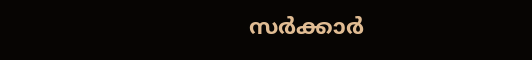സര്‍ക്കാര്‍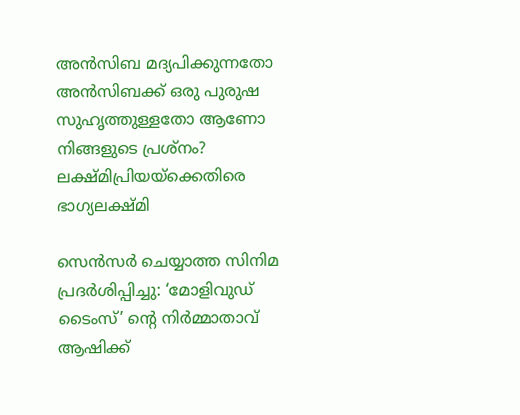അൻസിബ മദ്യപിക്കുന്നതോ അൻസിബക്ക് ഒരു പുരുഷ സുഹൃത്തുള്ളതോ ആണോ നിങ്ങളുടെ പ്രശ്നം? ലക്ഷ്മിപ്രിയയ്‌ക്കെതിരെ ഭാഗ്യലക്ഷ്മി

സെന്‍സര്‍ ചെയ്യാത്ത സിനിമ പ്രദര്‍ശിപ്പിച്ചു: ‘മോളിവുഡ് ടൈംസ്’ ന്റെ നിര്‍മ്മാതാവ് ആഷിക്ക്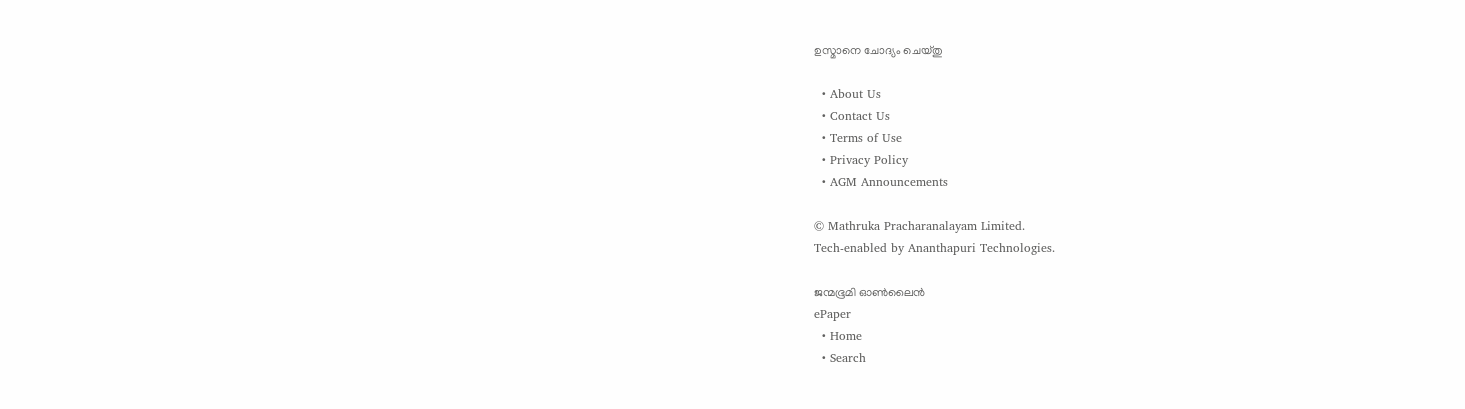ഉസ്മാനെ ചോദ്യം ചെയ്തു

  • About Us
  • Contact Us
  • Terms of Use
  • Privacy Policy
  • AGM Announcements

© Mathruka Pracharanalayam Limited.
Tech-enabled by Ananthapuri Technologies.

ജന്മഭൂമി ഓണ്‍ലൈന്‍
ePaper
  • Home
  • Search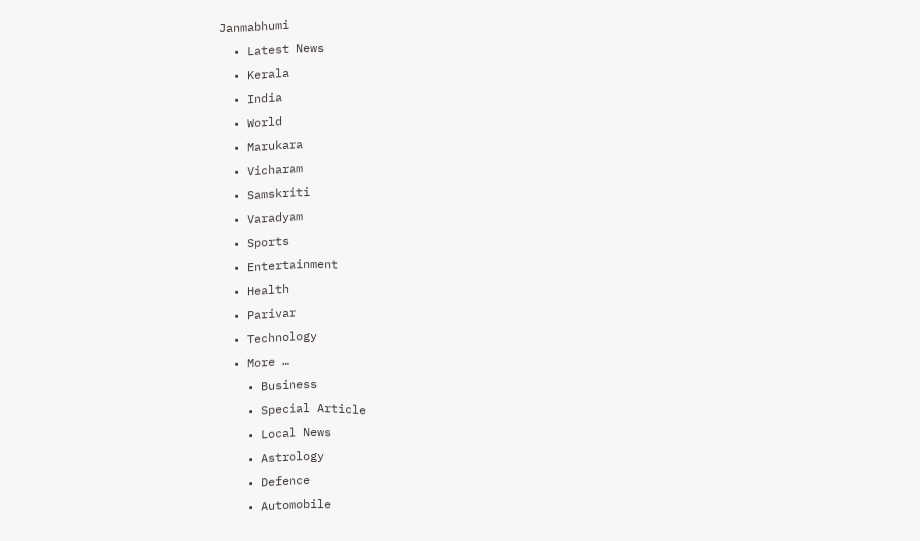Janmabhumi
  • Latest News
  • Kerala
  • India
  • World
  • Marukara
  • Vicharam
  • Samskriti
  • Varadyam
  • Sports
  • Entertainment
  • Health
  • Parivar
  • Technology
  • More …
    • Business
    • Special Article
    • Local News
    • Astrology
    • Defence
    • Automobile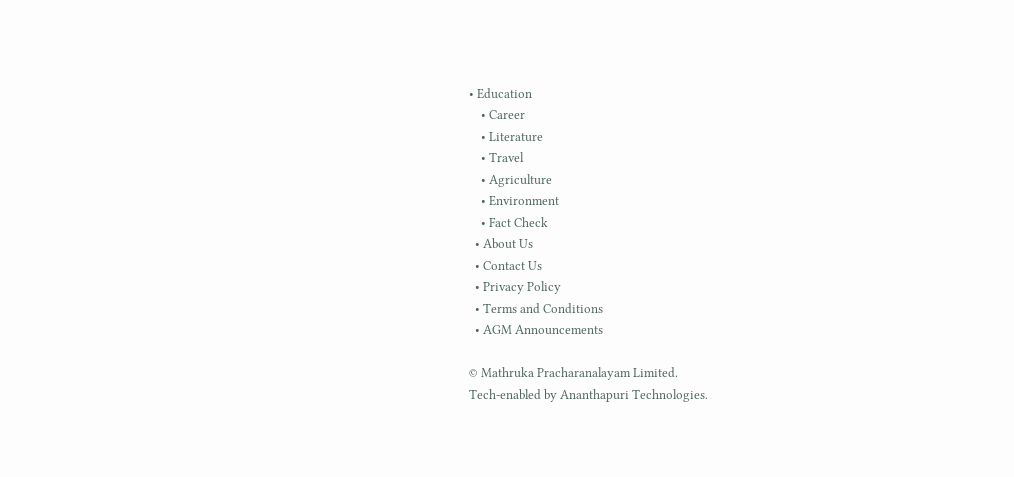• Education
    • Career
    • Literature
    • Travel
    • Agriculture
    • Environment
    • Fact Check
  • About Us
  • Contact Us
  • Privacy Policy
  • Terms and Conditions
  • AGM Announcements

© Mathruka Pracharanalayam Limited.
Tech-enabled by Ananthapuri Technologies.